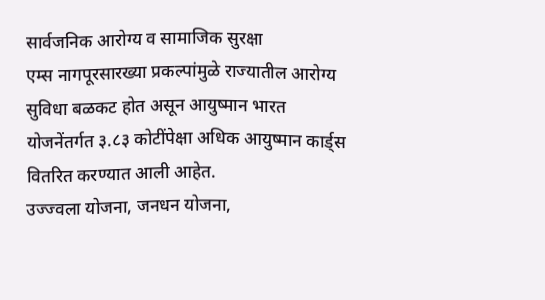सार्वजनिक आरोग्य व सामाजिक सुरक्षा
एम्स नागपूरसारख्या प्रकल्पांमुळे राज्यातील आरोग्य सुविधा बळकट होत असून आयुष्मान भारत योजनेंतर्गत ३.८३ कोटींपेक्षा अधिक आयुष्मान कार्ड्स वितरित करण्यात आली आहेत.
उज्ज्वला योजना, जनधन योजना,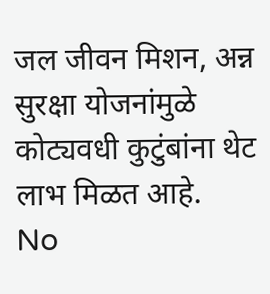जल जीवन मिशन, अन्न सुरक्षा योजनांमुळे कोट्यवधी कुटुंबांना थेट लाभ मिळत आहे.
No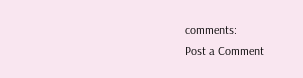comments:
Post a Comment